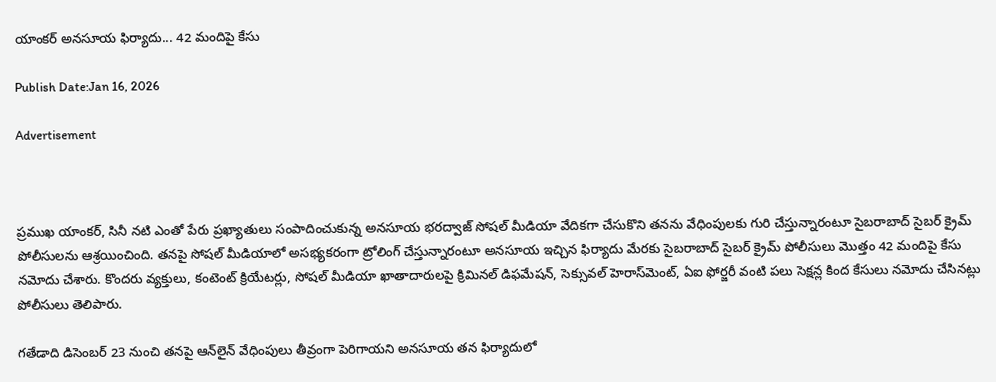యాంకర్ అనసూయ ఫిర్యాదు... 42 మందిపై కేసు

Publish Date:Jan 16, 2026

Advertisement



ప్రముఖ యాంకర్, సినీ నటి ఎంతో పేరు ప్రఖ్యాతులు సంపాదించుకున్న అనసూయ భరద్వాజ్ సోషల్ మీడియా వేదికగా చేసుకొని తనను వేధింపులకు గురి చేస్తున్నారంటూ సైబరాబాద్ సైబర్ క్రైమ్ పోలీసులను ఆశ్రయించింది. తనపై సోషల్ మీడియాలో అసభ్యకరంగా ట్రోలింగ్ చేస్తున్నారంటూ అనసూయ ఇచ్చిన ఫిర్యాదు మేరకు సైబరాబాద్ సైబర్ క్రైమ్ పోలీసులు మొత్తం 42 మందిపై కేసు నమోదు చేశారు. కొందరు వ్యక్తులు, కంటెంట్ క్రియేటర్లు, సోషల్ మీడియా ఖాతాదారులపై క్రిమినల్ డిఫమేషన్, సెక్సువల్ హెరాస్‌మెంట్, ఏఐ ఫోర్జరీ వంటి పలు సెక్షన్ల కింద కేసులు నమోదు చేసినట్లు పోలీసులు తెలిపారు.

గతేడాది డిసెంబర్ 23 నుంచి తనపై ఆన్‌లైన్ వేధింపులు తీవ్రంగా పెరిగాయని అనసూయ తన ఫిర్యాదులో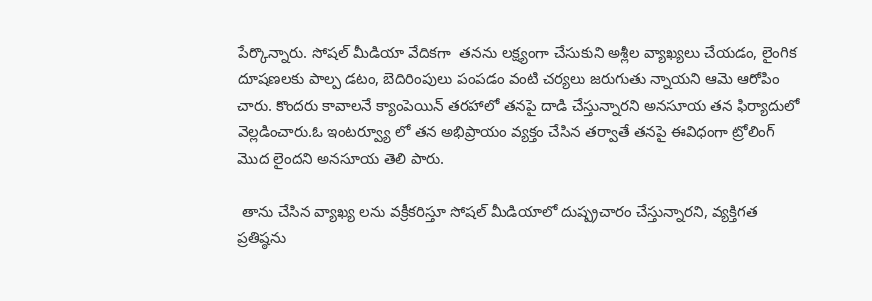పేర్కొన్నారు. సోషల్ మీడియా వేదికగా  తనను లక్ష్యంగా చేసుకుని అశ్లీల వ్యాఖ్యలు చేయడం, లైంగిక దూషణలకు పాల్ప డటం, బెదిరింపులు పంపడం వంటి చర్యలు జరుగుతు న్నాయని ఆమె ఆరోపిం చారు. కొందరు కావాలనే క్యాంపెయిన్ తరహాలో తనపై దాడి చేస్తున్నారని అనసూయ తన ఫిర్యాదులో వెల్లడించారు.ఓ ఇంటర్వ్యూ లో తన అభిప్రాయం వ్యక్తం చేసిన తర్వాతే తనపై ఈవిధంగా ట్రోలింగ్ మొద లైందని అనసూయ తెలి పారు.

 తాను చేసిన వ్యాఖ్య లను వక్రీకరిస్తూ సోషల్ మీడియాలో దుష్ప్రచారం చేస్తున్నారని, వ్యక్తిగత ప్రతిష్ఠను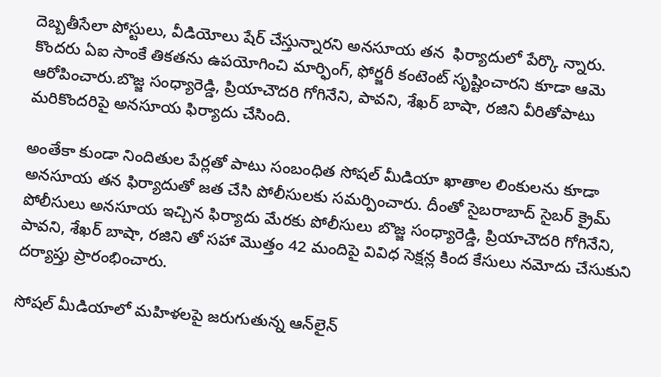దెబ్బతీసేలా పోస్టులు, వీడియోలు షేర్ చేస్తున్నారని అనసూయ తన  ఫిర్యాదులో పేర్కొ న్నారు. కొందరు ఏఐ సాంకే తికతను ఉపయోగించి మార్ఫింగ్, ఫోర్జరీ కంటెంట్ సృష్టించారని కూడా ఆమె ఆరోపించారు.బొజ్జ సంధ్యారెడ్డి, ప్రియాచౌదరి గోగినేని, పావని, శేఖర్ బాషా, రజిని వీరితోపాటు మరికొందరిపై అనసూయ ఫిర్యాదు చేసింది.

అంతేకా కుండా నిందితుల పేర్లతో పాటు సంబంధిత సోషల్ మీడియా ఖాతాల లింకులను కూడా అనసూయ తన ఫిర్యాదుతో జత చేసి పోలీసులకు సమర్పించారు. దీంతో సైబరాబాద్ సైబర్ క్రైమ్ పోలీసులు అనసూయ ఇచ్చిన ఫిర్యాదు మేరకు పోలీసులు బొజ్జ సంధ్యారెడ్డి, ప్రియాచౌదరి గోగినేని, పావని, శేఖర్ బాషా, రజిని తో సహా మొత్తం 42 మందిపై వివిధ సెక్షన్ల కింద కేసులు నమోదు చేసుకుని దర్యాప్తు ప్రారంభించారు.

సోషల్ మీడియాలో మహిళలపై జరుగుతున్న ఆన్‌లైన్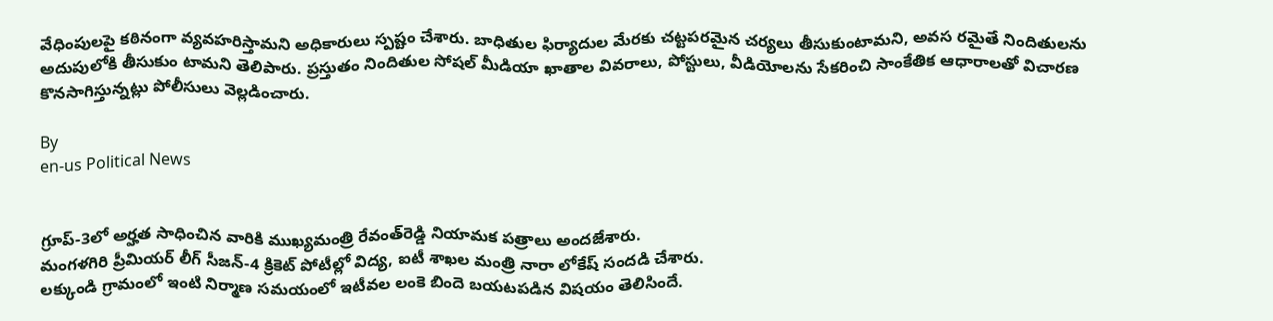వేధింపులపై కఠినంగా వ్యవహరిస్తామని అధికారులు స్పష్టం చేశారు. బాధితుల ఫిర్యాదుల మేరకు చట్టపరమైన చర్యలు తీసుకుంటామని, అవస రమైతే నిందితులను అదుపులోకి తీసుకుం టామని తెలిపారు. ప్రస్తుతం నిందితుల సోషల్ మీడియా ఖాతాల వివరాలు, పోస్టులు, వీడియోలను సేకరించి సాంకేతిక ఆధారాలతో విచారణ కొనసాగిస్తున్నట్లు పోలీసులు వెల్లడించారు.

By
en-us Political News


గ్రూప్-3లో అర్హత సాధించిన వారికి ముఖ్యమంత్రి రేవంత్‌రెడ్డి నియామక పత్రాలు అందజేశారు.
మంగళగిరి ప్రీమియర్ లీగ్ సీజన్-4 క్రికెట్ పోటీల్లో విద్య, ఐటీ శాఖల మంత్రి నారా లోకేష్ సందడి చేశారు.
లక్కుండి గ్రామంలో ఇంటి నిర్మాణ సమయంలో ఇటీవల లంకె బిందె బయటపడిన విషయం తెలిసిందే.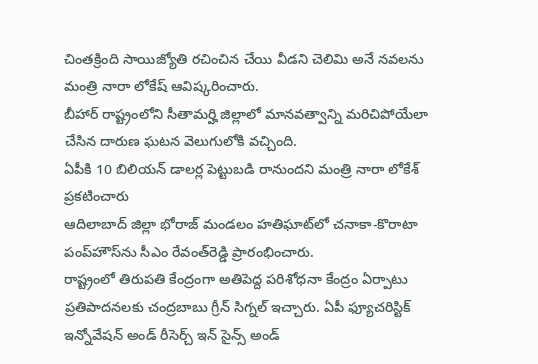చింతక్రింది సాయిజ్యోతి రచించిన చేయి వీడని చెలిమి అనే నవలను మంత్రి నారా లోకేష్ ఆవిష్కరించారు.
బీహార్ రాష్ట్రంలోని సీతామర్హి జిల్లాలో మానవత్వాన్ని మరిచిపోయేలా చేసిన దారుణ ఘటన వెలుగులోకి వచ్చింది.
ఏపీకి 10 బిలియన్ డాలర్ల పెట్టుబడి రానుందని మంత్రి నారా లోకేశ్ ప్రకటించారు
ఆదిలాబాద్‌ జిల్లా భోరాజ్‌ మండలం హతిఘాట్‌లో చనాకా-కొరాటా పంప్‌హౌస్‌ను సీఎం రేవంత్‌రెడ్డి ప్రారంభించారు.
రాష్ట్రంలో తిరుపతి కేంద్రంగా అతిపెద్ద పరిశోధనా కేంద్రం ఏర్పాటు ప్రతిపాదనలకు చంద్రబాబు గ్రీన్ సిగ్నల్ ఇచ్చారు. ఏపీ ఫ్యూచరిస్టిక్ ఇన్నోవేషన్ అండ్ రీసెర్చ్ ఇన్ సైన్స్ అండ్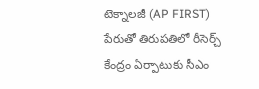టెక్నాలజీ (AP FIRST) పేరుతో తిరుపతిలో రీసెర్చ్ కేంద్రం ఏర్పాటుకు సీఎం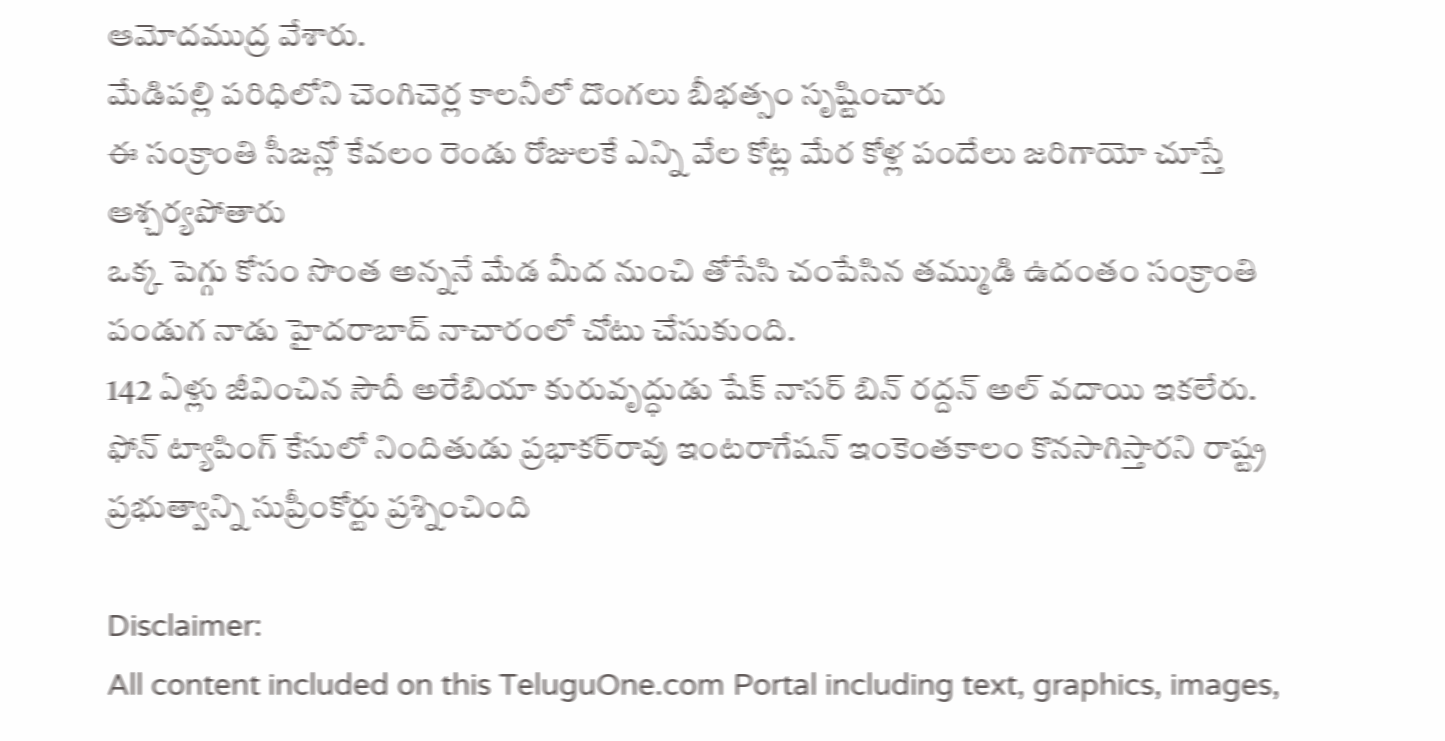ఆమోదముద్ర వేశారు.
మేడిపల్లి పరిధిలోని చెంగిచెర్ల కాలనీలో దొంగలు బీభత్సం సృష్టించారు
ఈ సంక్రాంతి సీజ‌న్లో కేవ‌లం రెండు రోజుల‌కే ఎన్ని వేల కోట్ల మేర కోళ్ల పందేలు జ‌రిగాయో చూస్తే ఆశ్చర్యపోతారు
ఒక్క పెగ్గు కోసం సొంత అన్ననే మేడ మీద నుంచి తోసేసి చంపేసిన తమ్ముడి ఉదంతం సంక్రాంతి పండుగ నాడు హైదరాబాద్ నాచారంలో చోటు చేసుకుంది.
142 ఏళ్లు జీవించిన సౌదీ అరేబియా కురువృద్ధుడు షేక్ నాసర్ బిన్ రద్దన్ అల్ వదాయి ఇకలేరు.
ఫోన్ ట్యాపింగ్ కేసులో నిందితుడు ప్రభాకర్‌రావు ఇంటరాగేషన్ ఇంకెంతకాలం కొనసాగిస్తారని రాష్ట్ర ప్రభుత్వాన్ని సుప్రీంకోర్టు ప్రశ్నించింది

Disclaimer:
All content included on this TeluguOne.com Portal including text, graphics, images,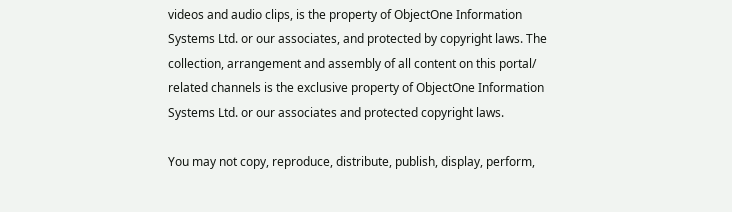videos and audio clips, is the property of ObjectOne Information Systems Ltd. or our associates, and protected by copyright laws. The collection, arrangement and assembly of all content on this portal/ related channels is the exclusive property of ObjectOne Information Systems Ltd. or our associates and protected copyright laws.

You may not copy, reproduce, distribute, publish, display, perform,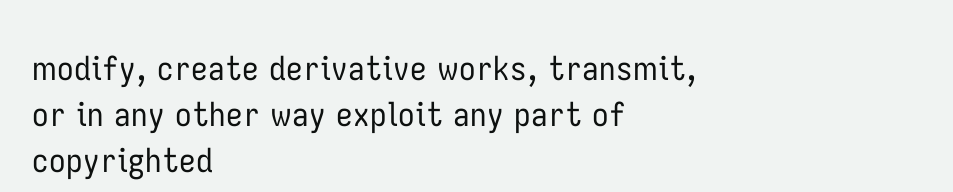modify, create derivative works, transmit, or in any other way exploit any part of copyrighted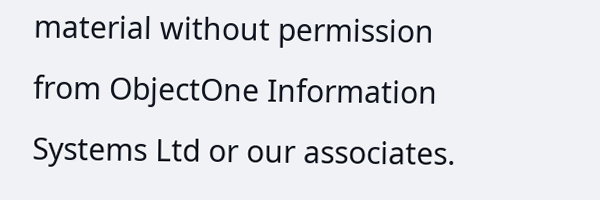material without permission from ObjectOne Information Systems Ltd or our associates.